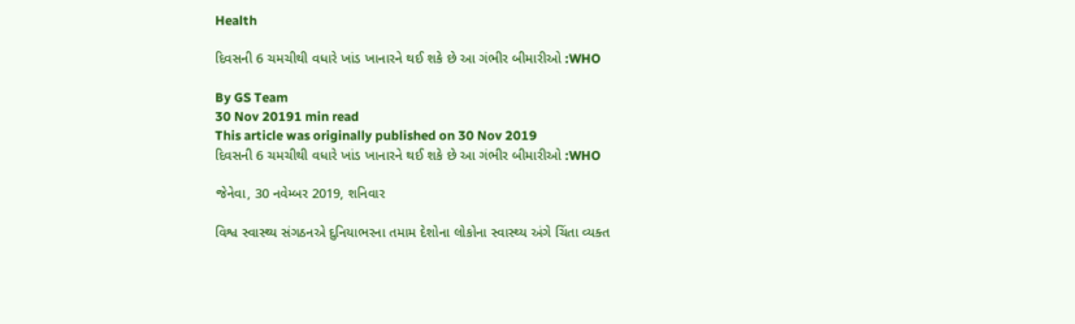Health

દિવસની 6 ચમચીથી વધારે ખાંડ ખાનારને થઈ શકે છે આ ગંભીર બીમારીઓ :WHO

By GS Team
30 Nov 20191 min read
This article was originally published on 30 Nov 2019
દિવસની 6 ચમચીથી વધારે ખાંડ ખાનારને થઈ શકે છે આ ગંભીર બીમારીઓ :WHO

જેનેવા, 30 નવેમ્બર 2019, શનિવાર

વિશ્વ સ્વાસ્થ્ય સંગઠનએ દુનિયાભરના તમામ દેશોના લોકોના સ્વાસ્થ્ય અંગે ચિંતા વ્યક્ત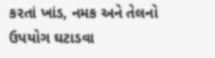કરતાં ખાંડ, નમક અને તેલનો ઉપયોગ ઘટાડવા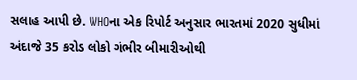સલાહ આપી છે. WHOના એક રિપોર્ટ અનુસાર ભારતમાં 2020 સુધીમાં અંદાજે 35 કરોડ લોકો ગંભીર બીમારીઓથી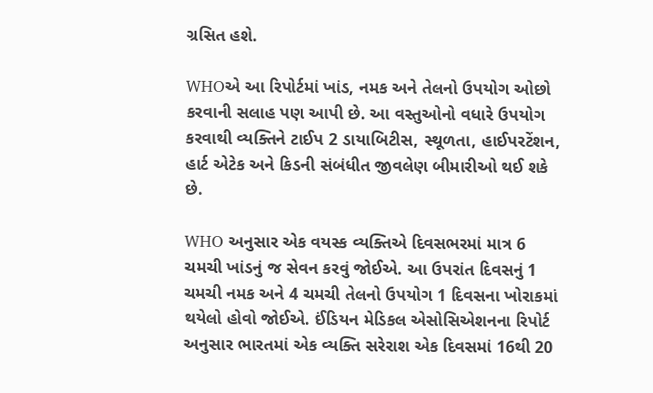ગ્રસિત હશે.

WHOએ આ રિપોર્ટમાં ખાંડ, નમક અને તેલનો ઉપયોગ ઓછો કરવાની સલાહ પણ આપી છે. આ વસ્તુઓનો વધારે ઉપયોગ કરવાથી વ્યક્તિને ટાઈપ 2 ડાયાબિટીસ, સ્થૂળતા, હાઈપરટેંશન, હાર્ટ એટેક અને કિડની સંબંધીત જીવલેણ બીમારીઓ થઈ શકે છે.

WHO અનુસાર એક વયસ્ક વ્યક્તિએ દિવસભરમાં માત્ર 6 ચમચી ખાંડનું જ સેવન કરવું જોઈએ. આ ઉપરાંત દિવસનું 1 ચમચી નમક અને 4 ચમચી તેલનો ઉપયોગ 1 દિવસના ખોરાકમાં થયેલો હોવો જોઈએ. ઈંડિયન મેડિકલ એસોસિએશનના રિપોર્ટ અનુસાર ભારતમાં એક વ્યક્તિ સરેરાશ એક દિવસમાં 16થી 20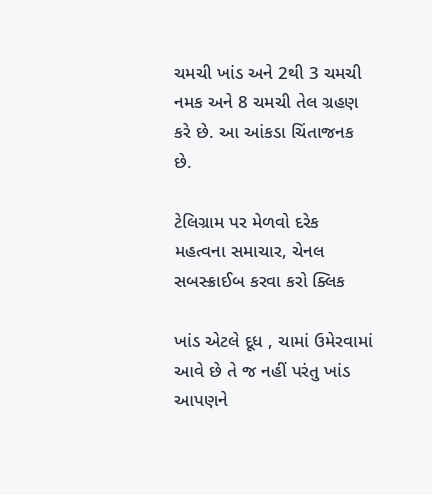ચમચી ખાંડ અને 2થી 3 ચમચી નમક અને 8 ચમચી તેલ ગ્રહણ કરે છે. આ આંકડા ચિંતાજનક છે.

ટેલિગ્રામ પર મેળવો દરેક મહત્વના સમાચાર, ચેનલ સબસ્ક્રાઈબ કરવા કરો ક્લિક

ખાંડ એટલે દૂધ , ચામાં ઉમેરવામાં આવે છે તે જ નહીં પરંતુ ખાંડ આપણને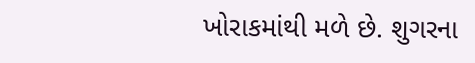ખોરાકમાંથી મળે છે. શુગરના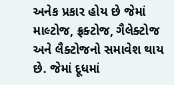અનેક પ્રકાર હોય છે જેમાં માલ્ટોજ, ફ્રક્ટોજ, ગૈલેક્ટોજ અને લૈક્ટોજનો સમાવેશ થાય છે. જેમાં દૂધમાં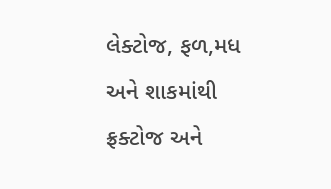લેક્ટોજ, ફળ,મધ અને શાકમાંથી ફ્રક્ટોજ અને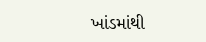ખાંડમાંથી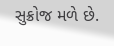સુક્રોજ મળે છે.